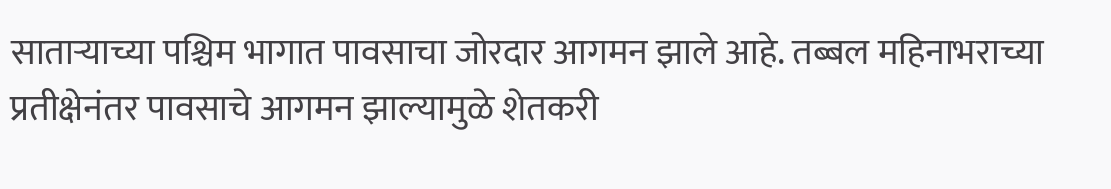साताऱ्याच्या पश्चिम भागात पावसाचा जोरदार आगमन झाले आहे. तब्बल महिनाभराच्या प्रतीक्षेनंतर पावसाचे आगमन झाल्यामुळे शेतकरी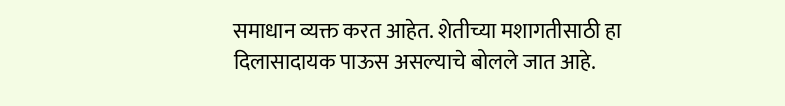समाधान व्यक्त करत आहेत. शेतीच्या मशागतीसाठी हा दिलासादायक पाऊस असल्याचे बोलले जात आहे.